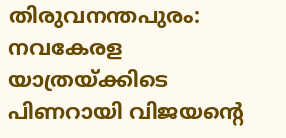തിരുവനന്തപുരം: നവകേരള യാത്രയ്ക്കിടെ പിണറായി വിജയന്റെ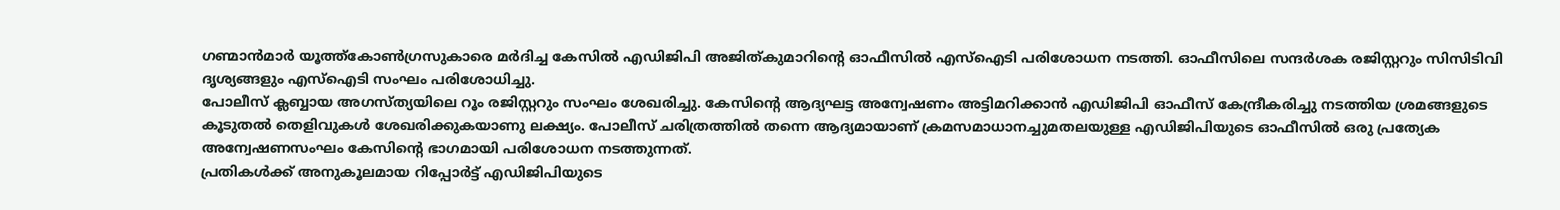ഗണ്മാൻമാർ യൂത്ത്കോൺഗ്രസുകാരെ മർദിച്ച കേസിൽ എഡിജിപി അജിത്കുമാറിന്റെ ഓഫീസിൽ എസ്ഐടി പരിശോധന നടത്തി. ഓഫീസിലെ സന്ദർശക രജിസ്റ്ററും സിസിടിവി ദൃശ്യങ്ങളും എസ്ഐടി സംഘം പരിശോധിച്ചു.
പോലീസ് ക്ലബ്ബായ അഗസ്ത്യയിലെ റൂം രജിസ്റ്ററും സംഘം ശേഖരിച്ചു. കേസിന്റെ ആദ്യഘട്ട അന്വേഷണം അട്ടിമറിക്കാൻ എഡിജിപി ഓഫീസ് കേന്ദ്രീകരിച്ചു നടത്തിയ ശ്രമങ്ങളുടെ കൂടുതൽ തെളിവുകൾ ശേഖരിക്കുകയാണു ലക്ഷ്യം. പോലീസ് ചരിത്രത്തിൽ തന്നെ ആദ്യമായാണ് ക്രമസമാധാനച്ചുമതലയുള്ള എഡിജിപിയുടെ ഓഫീസിൽ ഒരു പ്രത്യേക അന്വേഷണസംഘം കേസിന്റെ ഭാഗമായി പരിശോധന നടത്തുന്നത്.
പ്രതികൾക്ക് അനുകൂലമായ റിപ്പോർട്ട് എഡിജിപിയുടെ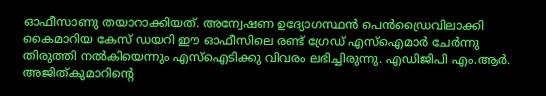ഓഫീസാണു തയാറാക്കിയത്. അന്വേഷണ ഉദ്യോഗസ്ഥൻ പെൻഡ്രൈവിലാക്കി കൈമാറിയ കേസ് ഡയറി ഈ ഓഫീസിലെ രണ്ട് ഗ്രേഡ് എസ്ഐമാർ ചേർന്നു തിരുത്തി നൽകിയെന്നും എസ്ഐടിക്കു വിവരം ലഭിച്ചിരുന്നു. എഡിജിപി എം.ആർ. അജിത്കുമാറിന്റെ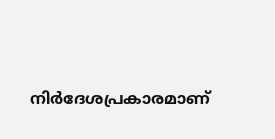നിർദേശപ്രകാരമാണ്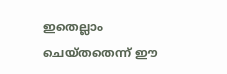ഇതെല്ലാം ചെയ്തതെന്ന് ഈ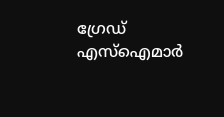ഗ്രേഡ് എസ്ഐമാർ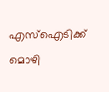എസ്ഐടിക്ക് മൊഴി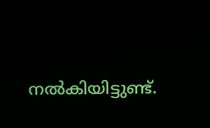നൽകിയിട്ടുണ്ട്.